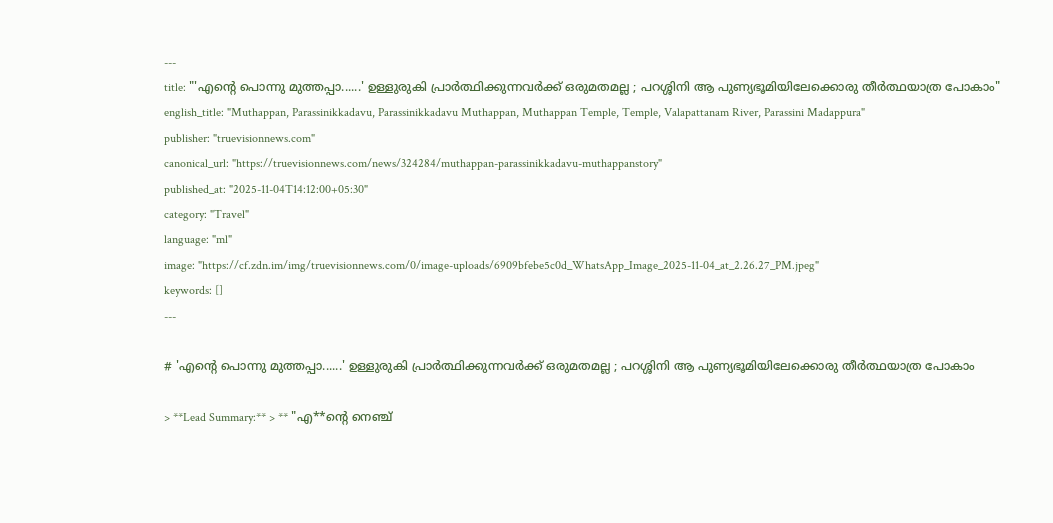---
title: "'എൻ്റെ പൊന്നു മുത്തപ്പാ......' ഉള്ളുരുകി പ്രാർത്ഥിക്കുന്നവർക്ക് ഒരുമതമല്ല ; പറശ്ശിനി ആ പുണ്യഭൂമിയിലേക്കൊരു തീർത്ഥയാത്ര പോകാം"
english_title: "Muthappan, Parassinikkadavu, Parassinikkadavu Muthappan, Muthappan Temple, Temple, Valapattanam River, Parassini Madappura"
publisher: "truevisionnews.com"
canonical_url: "https://truevisionnews.com/news/324284/muthappan-parassinikkadavu-muthappanstory"
published_at: "2025-11-04T14:12:00+05:30"
category: "Travel"
language: "ml"
image: "https://cf.zdn.im/img/truevisionnews.com/0/image-uploads/6909bfebe5c0d_WhatsApp_Image_2025-11-04_at_2.26.27_PM.jpeg"
keywords: []
---

# 'എൻ്റെ പൊന്നു മുത്തപ്പാ......' ഉള്ളുരുകി പ്രാർത്ഥിക്കുന്നവർക്ക് ഒരുമതമല്ല ; പറശ്ശിനി ആ പുണ്യഭൂമിയിലേക്കൊരു തീർത്ഥയാത്ര പോകാം

> **Lead Summary:** > ** "എ**ൻ്റെ നെഞ്ച്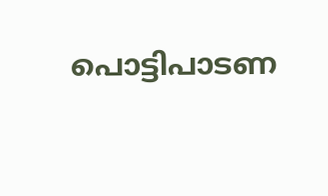പൊട്ടിപാടണ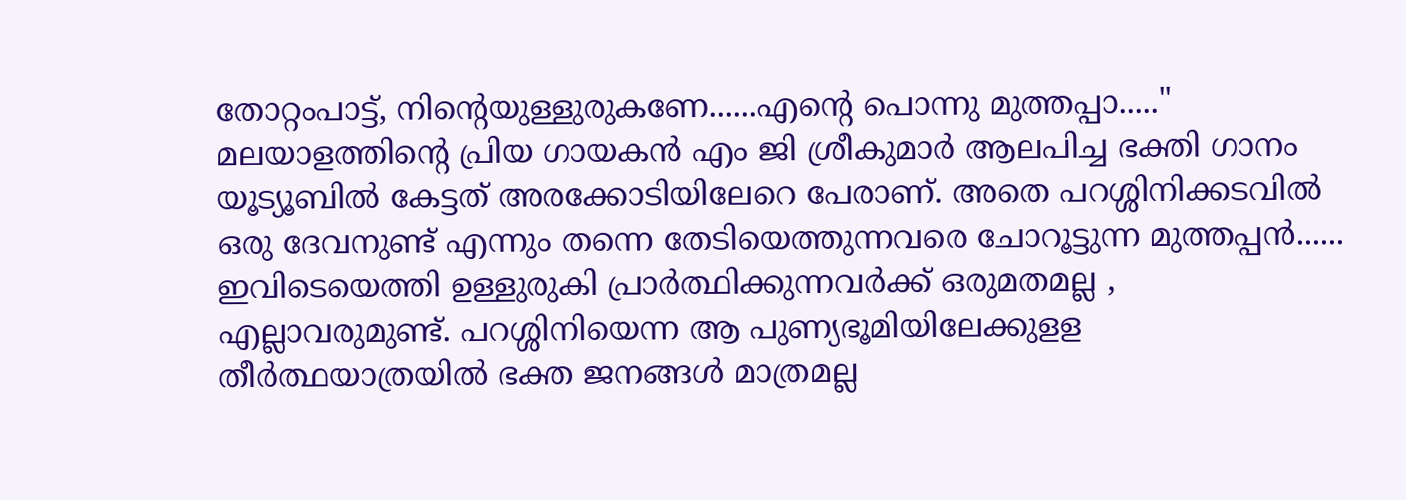തോറ്റംപാട്ട്, നിൻ്റെയുള്ളുരുകണേ......എൻ്റെ പൊന്നു മുത്തപ്പാ....." മലയാളത്തിൻ്റെ പ്രിയ ഗായകൻ എം ജി ശ്രീകുമാർ ആലപിച്ച ഭക്തി ഗാനം യൂട്യൂബിൽ കേട്ടത് അരക്കോടിയിലേറെ പേരാണ്. അതെ പറശ്ശിനിക്കടവിൽ ഒരു ദേവനുണ്ട് എന്നും തന്നെ തേടിയെത്തുന്നവരെ ചോറൂട്ടുന്ന മുത്തപ്പൻ...... ഇവിടെയെത്തി ഉള്ളുരുകി പ്രാർത്ഥിക്കുന്നവർക്ക് ഒരുമതമല്ല , എല്ലാവരുമുണ്ട്. പറശ്ശിനിയെന്ന ആ പുണ്യഭൂമിയിലേക്കുളള തീർത്ഥയാത്രയിൽ ഭക്ത ജനങ്ങൾ മാത്രമല്ല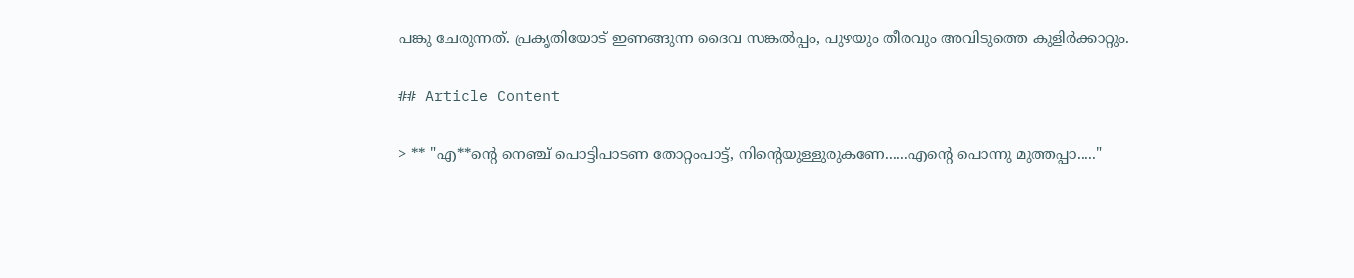പങ്കു ചേരുന്നത്. പ്രകൃതിയോട് ഇണങ്ങുന്ന ദൈവ സങ്കൽപ്പം, പുഴയും തീരവും അവിടുത്തെ കുളിർക്കാറ്റും.

## Article Content

> ** "എ**ൻ്റെ നെഞ്ച് പൊട്ടിപാടണ തോറ്റംപാട്ട്, നിൻ്റെയുള്ളുരുകണേ......എൻ്റെ പൊന്നു മുത്തപ്പാ....."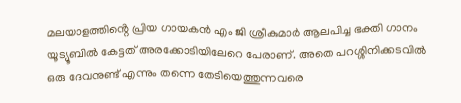മലയാളത്തിൻ്റെ പ്രിയ ഗായകൻ എം ജി ശ്രീകുമാർ ആലപിച്ച ഭക്തി ഗാനം യൂട്യൂബിൽ കേട്ടത് അരക്കോടിയിലേറെ പേരാണ്. അതെ പറശ്ശിനിക്കടവിൽ ഒരു ദേവനുണ്ട് എന്നും തന്നെ തേടിയെത്തുന്നവരെ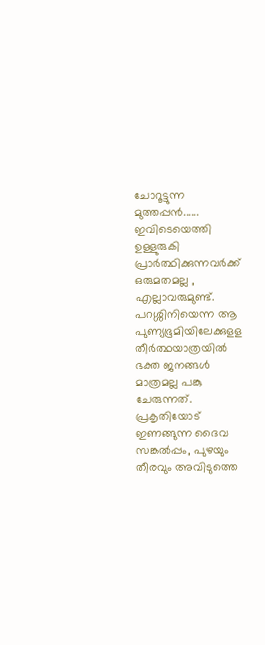ചോറൂട്ടുന്ന മുത്തപ്പൻ...... ഇവിടെയെത്തി ഉള്ളുരുകി പ്രാർത്ഥിക്കുന്നവർക്ക് ഒരുമതമല്ല , എല്ലാവരുമുണ്ട്. പറശ്ശിനിയെന്ന ആ പുണ്യഭൂമിയിലേക്കുളള തീർത്ഥയാത്രയിൽ ഭക്ത ജനങ്ങൾ മാത്രമല്ല പങ്കു ചേരുന്നത്. പ്രകൃതിയോട് ഇണങ്ങുന്ന ദൈവ സങ്കൽപ്പം, പുഴയും തീരവും അവിടുത്തെ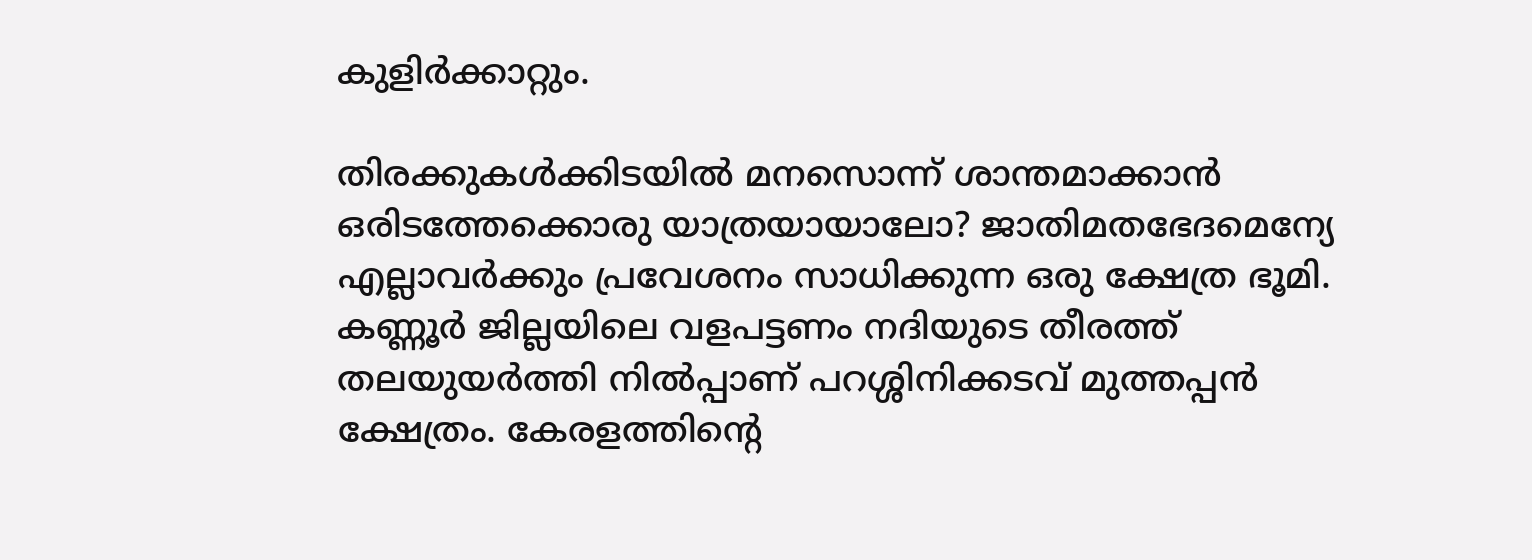കുളിർക്കാറ്റും.

തിരക്കുകൾക്കിടയിൽ മനസൊന്ന് ശാന്തമാക്കാൻ ഒരിടത്തേക്കൊരു യാത്രയായാലോ? ജാതിമതഭേദമെന്യേ എല്ലാവർക്കും പ്രവേശനം സാധിക്കുന്ന ഒരു ക്ഷേത്ര ഭൂമി. കണ്ണൂർ ജില്ലയിലെ വളപട്ടണം നദിയുടെ തീരത്ത് തലയുയർത്തി നിൽപ്പാണ് പറശ്ശിനിക്കടവ് മുത്തപ്പൻ ക്ഷേത്രം. കേരളത്തിൻ്റെ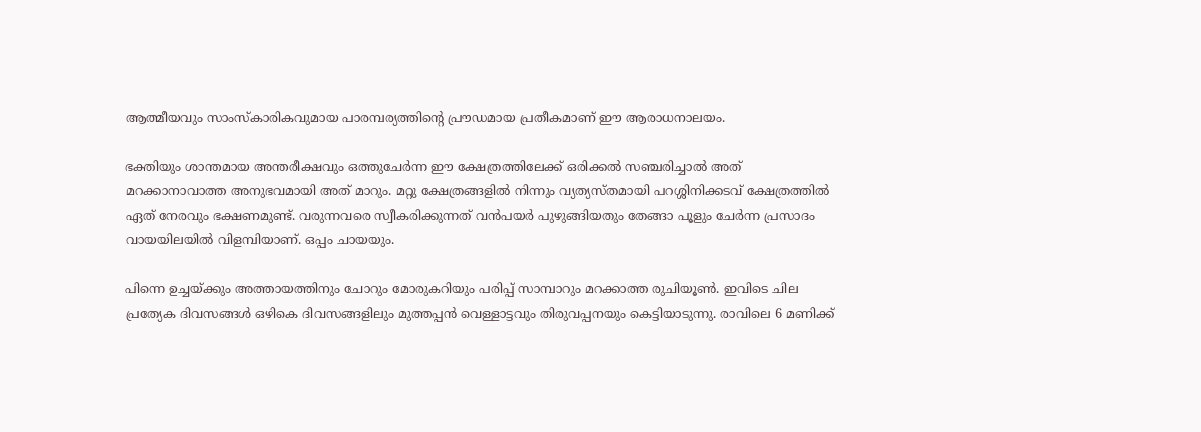ആത്മീയവും സാംസ്കാരികവുമായ പാരമ്പര്യത്തിൻ്റെ പ്രൗഡമായ പ്രതീകമാണ് ഈ ആരാധനാലയം.

ഭക്തിയും ശാന്തമായ അന്തരീക്ഷവും ഒത്തുചേർന്ന ഈ ക്ഷേത്രത്തിലേക്ക് ഒരിക്കൽ സഞ്ചരിച്ചാൽ അത് മറക്കാനാവാത്ത അനുഭവമായി അത് മാറും. മറ്റു ക്ഷേത്രങ്ങളിൽ നിന്നും വ്യത്യസ്തമായി പറശ്ശിനിക്കടവ് ക്ഷേത്രത്തിൽ ഏത് നേരവും ഭക്ഷണമുണ്ട്. വരുന്നവരെ സ്വീകരിക്കുന്നത് വൻപയർ പുഴുങ്ങിയതും തേങ്ങാ പൂളും ചേർന്ന പ്രസാദം വായയിലയിൽ വിളമ്പിയാണ്. ഒപ്പം ചായയും.

പിന്നെ ഉച്ചയ്ക്കും അത്തായത്തിനും ചോറും മോരുകറിയും പരിപ്പ് സാമ്പാറും മറക്കാത്ത രുചിയൂൺ. ഇവിടെ ചില പ്രത്യേക ദിവസങ്ങൾ ഒഴികെ ദിവസങ്ങളിലും മുത്തപ്പൻ വെള്ളാട്ടവും തിരുവപ്പനയും കെട്ടിയാടുന്നു. രാവിലെ 6 മണിക്ക്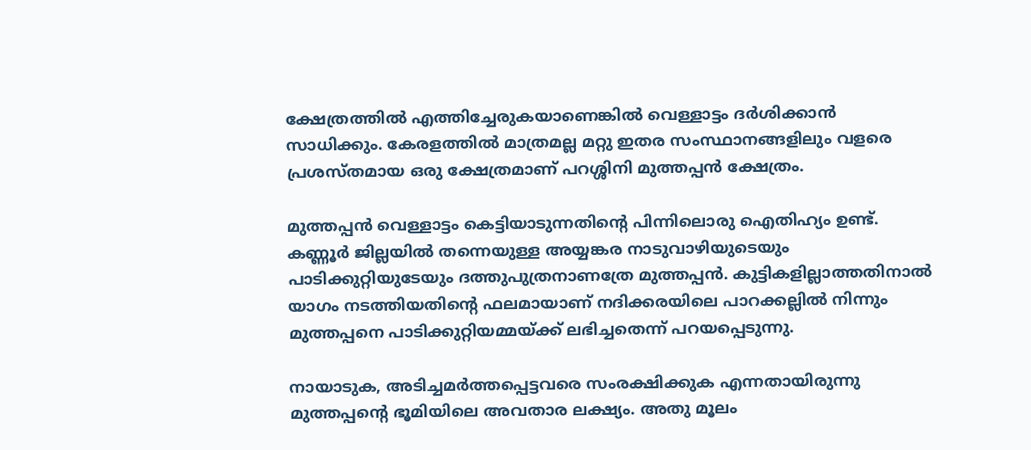ക്ഷേത്രത്തിൽ എത്തിച്ചേരുകയാണെങ്കിൽ വെള്ളാട്ടം ദർശിക്കാൻ സാധിക്കും. കേരളത്തിൽ മാത്രമല്ല മറ്റു ഇതര സംസ്ഥാനങ്ങളിലും വളരെ പ്രശസ്തമായ ഒരു ക്ഷേത്രമാണ് പറശ്ശിനി മുത്തപ്പൻ ക്ഷേത്രം.

മുത്തപ്പൻ വെള്ളാട്ടം കെട്ടിയാടുന്നതിൻ്റെ പിന്നിലൊരു ഐതിഹ്യം ഉണ്ട്. കണ്ണൂർ ജില്ലയിൽ തന്നെയുള്ള അയ്യങ്കര നാടുവാഴിയുടെയും പാടിക്കുറ്റിയുടേയും ദത്തുപുത്രനാണത്രേ മുത്തപ്പൻ. കുട്ടികളില്ലാത്തതിനാൽ യാഗം നടത്തിയതിൻ്റെ ഫലമായാണ് നദിക്കരയിലെ പാറക്കല്ലിൽ നിന്നും മുത്തപ്പനെ പാടിക്കുറ്റിയമ്മയ്ക്ക് ലഭിച്ചതെന്ന് പറയപ്പെടുന്നു.

നായാടുക, അടിച്ചമർത്തപ്പെട്ടവരെ സംരക്ഷിക്കുക എന്നതായിരുന്നു മുത്തപ്പൻ്റെ ഭൂമിയിലെ അവതാര ലക്ഷ്യം. അതു മൂലം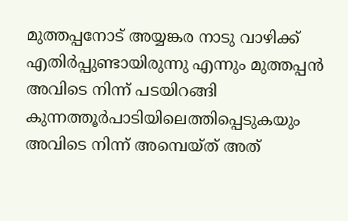മുത്തപ്പനോട് അയ്യങ്കര നാടു വാഴിക്ക് എതിർപ്പുണ്ടായിരുന്നു എന്നും മുത്തപ്പൻ അവിടെ നിന്ന് പടയിറങ്ങി കുന്നത്തൂർപാടിയിലെത്തിപ്പെടുകയും അവിടെ നിന്ന് അമ്പെയ്ത് അത്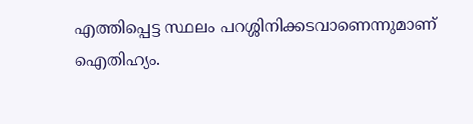എത്തിപ്പെട്ട സ്ഥലം പറശ്ശിനിക്കടവാണെന്നുമാണ് ഐതിഹ്യം.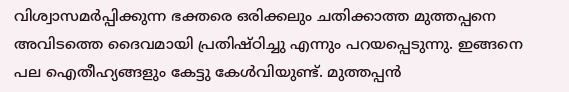വിശ്വാസമർപ്പിക്കുന്ന ഭക്തരെ ഒരിക്കലും ചതിക്കാത്ത മുത്തപ്പനെ അവിടത്തെ ദൈവമായി പ്രതിഷ്ഠിച്ചു എന്നും പറയപ്പെടുന്നു. ഇങ്ങനെ പല ഐതീഹ്യങ്ങളും കേട്ടു കേൾവിയുണ്ട്. മുത്തപ്പൻ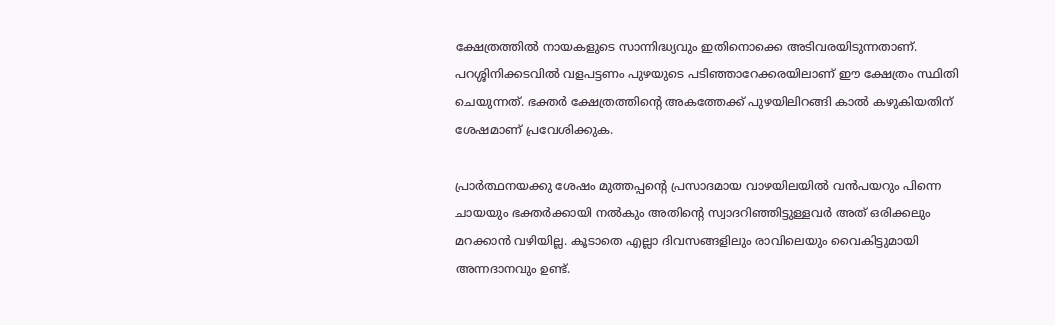ക്ഷേത്രത്തിൽ നായകളുടെ സാന്നിദ്ധ്യവും ഇതിനൊക്കെ അടിവരയിടുന്നതാണ്. പറശ്ശിനിക്കടവിൽ വളപട്ടണം പുഴയുടെ പടിഞ്ഞാറേക്കരയിലാണ് ഈ ക്ഷേത്രം സ്ഥിതി ചെയുന്നത്. ഭക്തർ ക്ഷേത്രത്തിൻ്റെ അകത്തേക്ക് പുഴയിലിറങ്ങി കാൽ കഴുകിയതിന് ശേഷമാണ് പ്രവേശിക്കുക.

പ്രാർത്ഥനയക്കു ശേഷം മുത്തപ്പൻ്റെ പ്രസാദമായ വാഴയിലയിൽ വൻപയറും പിന്നെ ചായയും ഭക്തർക്കായി നൽകും അതിൻ്റെ സ്വാദറിഞ്ഞിട്ടുള്ളവർ അത് ഒരിക്കലും മറക്കാൻ വഴിയില്ല. കൂടാതെ എല്ലാ ദിവസങ്ങളിലും രാവിലെയും വൈകിട്ടുമായി അന്നദാനവും ഉണ്ട്.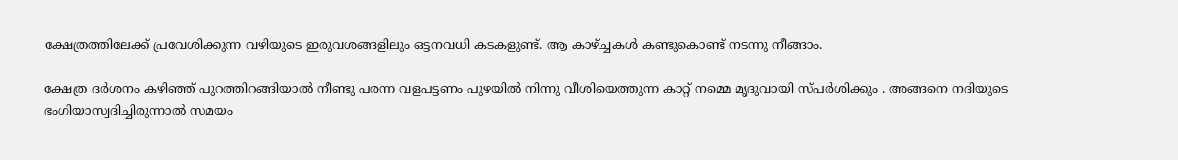ക്ഷേത്രത്തിലേക്ക് പ്രവേശിക്കുന്ന വഴിയുടെ ഇരുവശങ്ങളിലും ഒട്ടനവധി കടകളുണ്ട്. ആ കാഴ്ച്ചകൾ കണ്ടുകൊണ്ട് നടന്നു നീങ്ങാം.

ക്ഷേത്ര ദർശനം കഴിഞ്ഞ് പുറത്തിറങ്ങിയാൽ നീണ്ടു പരന്ന വളപട്ടണം പുഴയിൽ നിന്നു വീശിയെത്തുന്ന കാറ്റ് നമ്മെ മൃദുവായി സ്പർശിക്കും . അങ്ങനെ നദിയുടെ ഭംഗിയാസ്വദിച്ചിരുന്നാൽ സമയം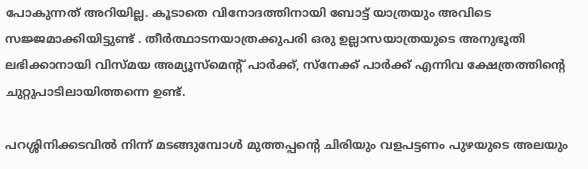പോകുന്നത് അറിയില്ല. കൂടാതെ വിനോദത്തിനായി ബോട്ട് യാത്രയും അവിടെ സജ്ജമാക്കിയിട്ടുണ്ട് . തീർത്ഥാടനയാത്രക്കുപരി ഒരു ഉല്ലാസയാത്രയുടെ അനുഭൂതി ലഭിക്കാനായി വിസ്മയ അമ്യൂസ്മെൻ്റ് പാർക്ക്, സ്നേക്ക് പാർക്ക് എന്നിവ ക്ഷേത്രത്തിൻ്റെ ചുറ്റുപാടിലായിത്തന്നെ ഉണ്ട്.

പറശ്ശിനിക്കടവിൽ നിന്ന് മടങ്ങുമ്പോൾ മുത്തപ്പൻ്റെ ചിരിയും വളപട്ടണം പുഴയുടെ അലയും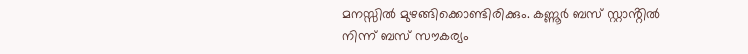മനസ്സിൽ മുഴങ്ങിക്കൊണ്ടിരിക്കും. കണ്ണൂർ ബസ് സ്റ്റാൻ്റിൽ നിന്ന് ബസ് സൗകര്യം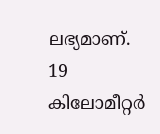ലഭ്യമാണ്. 19 കിലോമീറ്റർ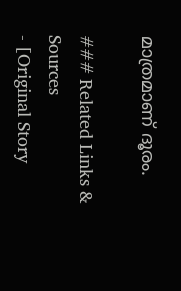മാത്രമാണ് ദൂരം.

### Related Links & Sources
- [Original Story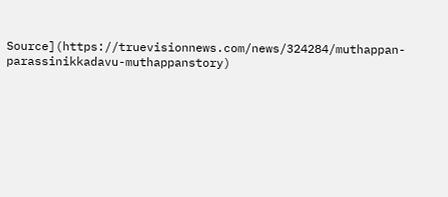Source](https://truevisionnews.com/news/324284/muthappan-parassinikkadavu-muthappanstory)